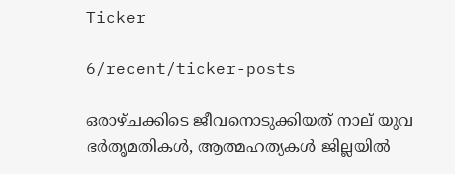Ticker

6/recent/ticker-posts

ഒരാഴ്ചക്കിടെ ജീവനൊടുക്കിയത് നാല് യുവ ഭർതൃമതികൾ, ആത്മഹത്യകൾ ജില്ലയിൽ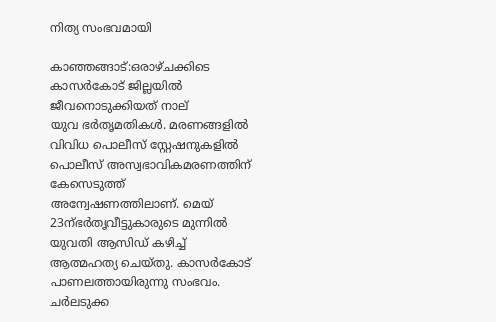നിത്യ സംഭവമായി

കാഞ്ഞങ്ങാട്:ഒരാഴ്ചക്കിടെ കാസർകോട് ജില്ലയിൽ
ജീവനൊടുക്കിയത് നാല്
യുവ ഭർതൃമതികൾ. മരണങ്ങളിൽ വിവിധ പൊലീസ് സ്റ്റേഷനുകളിൽ പൊലീസ് അസ്വഭാവികമരണത്തിന് കേസെടുത്ത് അന്വേഷണത്തിലാണ്. മെയ് 23ന്ഭർതൃവീട്ടുകാരുടെ മുന്നിൽ യുവതി ആസിഡ് കഴിച്ച് ആത്മഹത്യ ചെയ്തു. കാസർകോട് പാണലത്തായിരുന്നു സംഭവം. ചർലടുക്ക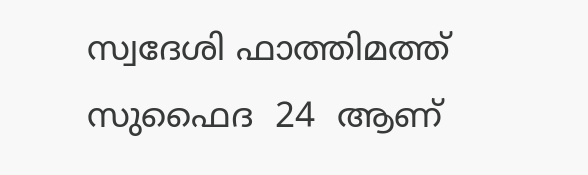സ്വദേശി ഫാത്തിമത്ത് സുഫൈദ  24  ആണ്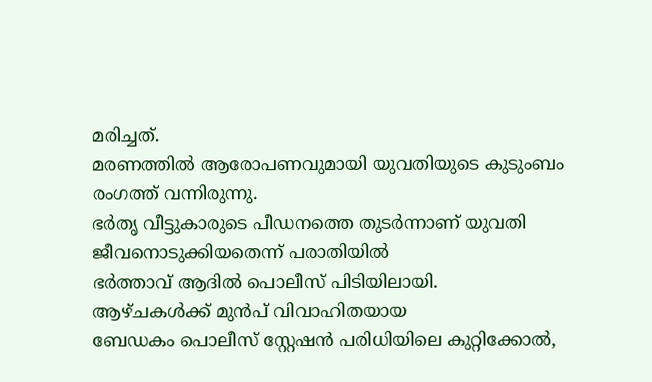മരിച്ചത്.
മരണത്തിൽ ആരോപണവുമായി യുവതിയുടെ കുടുംബം രംഗത്ത് വന്നിരുന്നു.
ഭർതൃ വീട്ടുകാരുടെ പീഡനത്തെ തുടർന്നാണ് യുവതി ജീവനൊടുക്കിയതെന്ന് പരാതിയിൽ
ഭർത്താവ് ആദിൽ പൊലീസ് പിടിയിലായി.
ആഴ്ചകൾക്ക് മുൻപ് വിവാഹിതയായ
ബേഡകം പൊലീസ് സ്റ്റേഷൻ പരിധിയിലെ കുറ്റിക്കോൽ,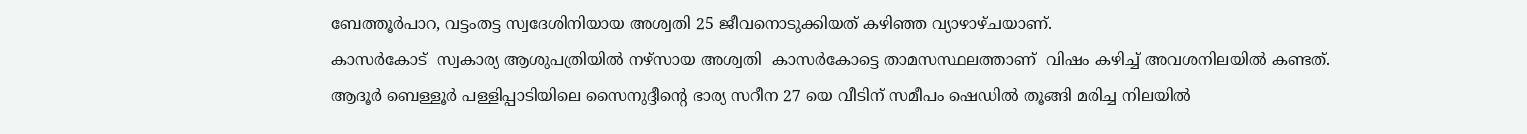ബേത്തൂർപാറ, വട്ടംതട്ട സ്വദേശിനിയായ അശ്വതി 25 ജീവനൊടുക്കിയത് കഴിഞ്ഞ വ്യാഴാഴ്ചയാണ്.
കാസർകോട്  സ്വകാര്യ ആശുപത്രിയിൽ നഴ്‌സായ അശ്വതി  കാസർകോട്ടെ താമസസ്ഥലത്താണ്  വിഷം കഴിച്ച് അവശനിലയിൽ കണ്ടത്.
ആദൂർ ബെള്ളൂർ പള്ളിപ്പാടിയിലെ സൈനുദ്ദീൻ്റെ ഭാര്യ സറീന 27 യെ വീടിന് സമീപം ഷെഡിൽ തൂങ്ങി മരിച്ച നിലയിൽ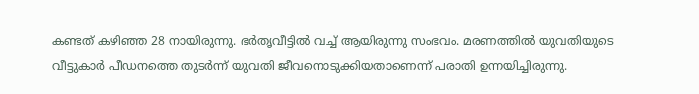കണ്ടത് കഴിഞ്ഞ 28 നായിരുന്നു. ഭർതൃവീട്ടിൽ വച്ച് ആയിരുന്നു സംഭവം. മരണത്തിൽ യുവതിയുടെ
വീട്ടുകാർ പീഡനത്തെ തുടർന്ന് യുവതി ജീവനൊടുക്കിയതാണെന്ന് പരാതി ഉന്നയിച്ചിരുന്നു.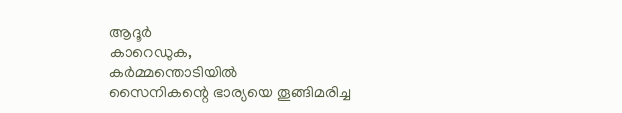ആദൂർ
കാറെഡുക,
കർമ്മന്തൊടിയിൽ
സൈനികന്റെ ഭാര്യയെ തൂങ്ങിമരിച്ച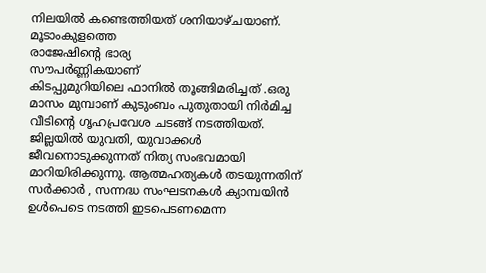നിലയിൽ കണ്ടെത്തിയത് ശനിയാഴ്ചയാണ്.
മൂടാംകുളത്തെ
രാജേഷിന്റെ ഭാര്യ
സൗപർണ്ണികയാണ്
കിടപ്പുമുറിയിലെ ഫാനിൽ തൂങ്ങിമരിച്ചത് .ഒരു മാസം മുമ്പാണ് കുടുംബം പുതുതായി നിർമിച്ച വീടിന്റെ ഗൃഹപ്രവേശ ചടങ്ങ് നടത്തിയത്.
ജില്ലയിൽ യുവതി, യുവാക്കൾ ജീവനൊടുക്കുന്നത് നിത്യ സംഭവമായി മാറിയിരിക്കുന്നു. ആത്മഹത്യകൾ തടയുന്നതിന് സർക്കാർ , സന്നദ്ധ സംഘടനകൾ ക്യാമ്പയിൻ ഉൾപെടെ നടത്തി ഇടപെടണമെന്ന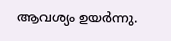ആവശ്യം ഉയർന്നു.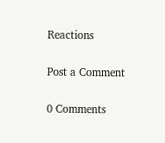Reactions

Post a Comment

0 Comments